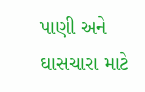પાણી અને ઘાસચારા માટે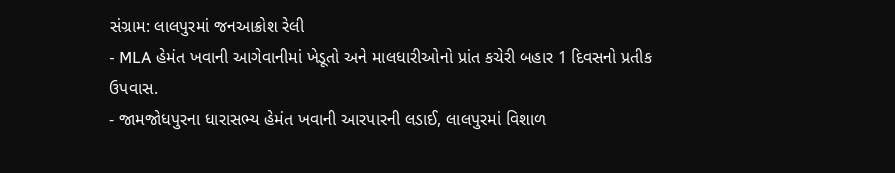સંગ્રામ: લાલપુરમાં જનઆક્રોશ રેલી
- MLA હેમંત ખવાની આગેવાનીમાં ખેડૂતો અને માલધારીઓનો પ્રાંત કચેરી બહાર 1 દિવસનો પ્રતીક ઉપવાસ.
- જામજોધપુરના ધારાસભ્ય હેમંત ખવાની આરપારની લડાઈ, લાલપુરમાં વિશાળ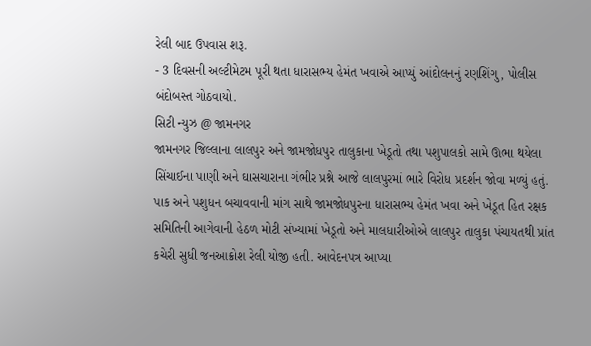રેલી બાદ ઉપવાસ શરૂ.
- 3 દિવસની અલ્ટીમેટમ પૂરી થતા ધારાસભ્ય હેમંત ખવાએ આપ્યું આંદોલનનું રણશિંગુ, પોલીસ બંદોબસ્ત ગોઠવાયો.
સિટી ન્યુઝ @ જામનગર
જામનગર જિલ્લાના લાલપુર અને જામજોધપુર તાલુકાના ખેડૂતો તથા પશુપાલકો સામે ઊભા થયેલા સિંચાઈના પાણી અને ઘાસચારાના ગંભીર પ્રશ્ને આજે લાલપુરમાં ભારે વિરોધ પ્રદર્શન જોવા મળ્યું હતું. પાક અને પશુધન બચાવવાની માંગ સાથે જામજોધપુરના ધારાસભ્ય હેમંત ખવા અને ખેડૂત હિત રક્ષક સમિતિની આગેવાની હેઠળ મોટી સંખ્યામાં ખેડૂતો અને માલધારીઓએ લાલપુર તાલુકા પંચાયતથી પ્રાંત કચેરી સુધી જનઆક્રોશ રેલી યોજી હતી. આવેદનપત્ર આપ્યા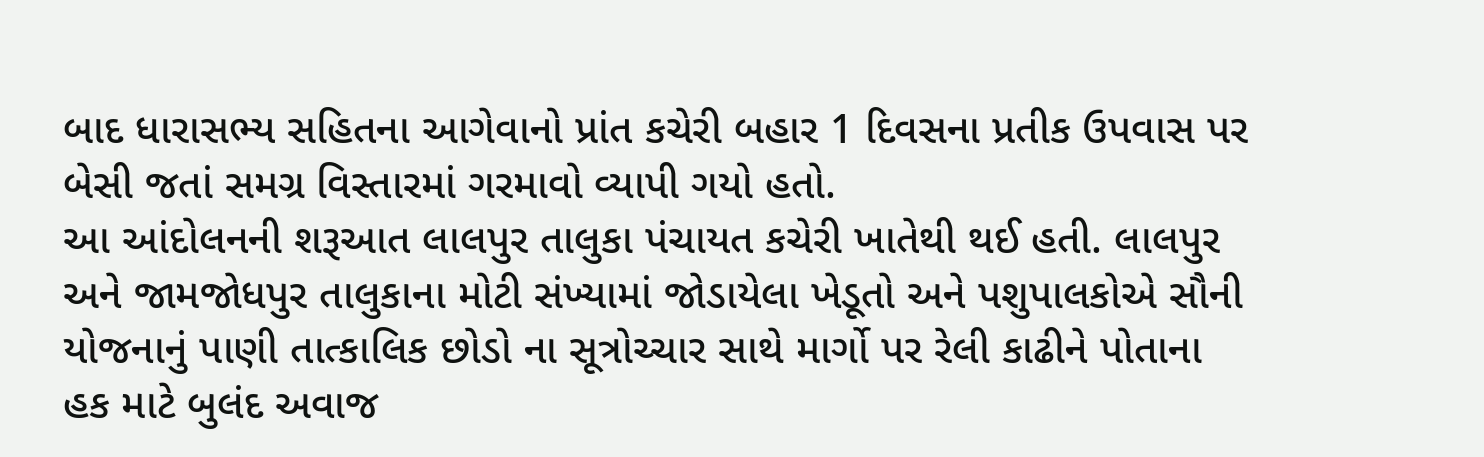બાદ ધારાસભ્ય સહિતના આગેવાનો પ્રાંત કચેરી બહાર 1 દિવસના પ્રતીક ઉપવાસ પર બેસી જતાં સમગ્ર વિસ્તારમાં ગરમાવો વ્યાપી ગયો હતો.
આ આંદોલનની શરૂઆત લાલપુર તાલુકા પંચાયત કચેરી ખાતેથી થઈ હતી. લાલપુર અને જામજોધપુર તાલુકાના મોટી સંખ્યામાં જોડાયેલા ખેડૂતો અને પશુપાલકોએ સૌની યોજનાનું પાણી તાત્કાલિક છોડો ના સૂત્રોચ્ચાર સાથે માર્ગો પર રેલી કાઢીને પોતાના હક માટે બુલંદ અવાજ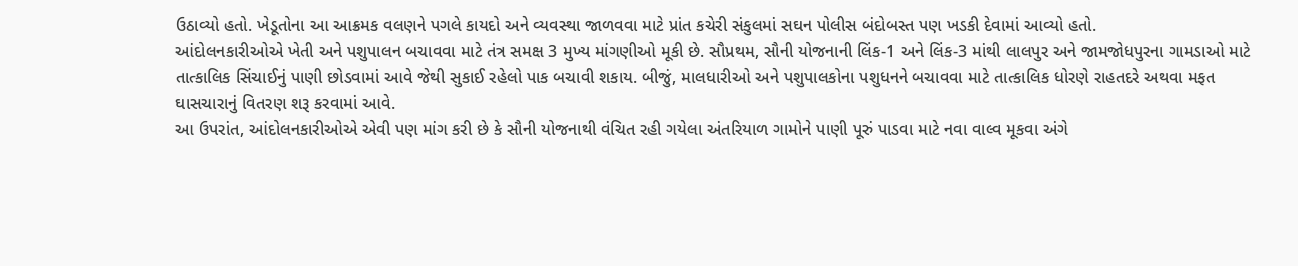ઉઠાવ્યો હતો. ખેડૂતોના આ આક્રમક વલણને પગલે કાયદો અને વ્યવસ્થા જાળવવા માટે પ્રાંત કચેરી સંકુલમાં સઘન પોલીસ બંદોબસ્ત પણ ખડકી દેવામાં આવ્યો હતો.
આંદોલનકારીઓએ ખેતી અને પશુપાલન બચાવવા માટે તંત્ર સમક્ષ 3 મુખ્ય માંગણીઓ મૂકી છે. સૌપ્રથમ, સૌની યોજનાની લિંક-1 અને લિંક-3 માંથી લાલપુર અને જામજોધપુરના ગામડાઓ માટે તાત્કાલિક સિંચાઈનું પાણી છોડવામાં આવે જેથી સુકાઈ રહેલો પાક બચાવી શકાય. બીજું, માલધારીઓ અને પશુપાલકોના પશુધનને બચાવવા માટે તાત્કાલિક ધોરણે રાહતદરે અથવા મફત ઘાસચારાનું વિતરણ શરૂ કરવામાં આવે.
આ ઉપરાંત, આંદોલનકારીઓએ એવી પણ માંગ કરી છે કે સૌની યોજનાથી વંચિત રહી ગયેલા અંતરિયાળ ગામોને પાણી પૂરું પાડવા માટે નવા વાલ્વ મૂકવા અંગે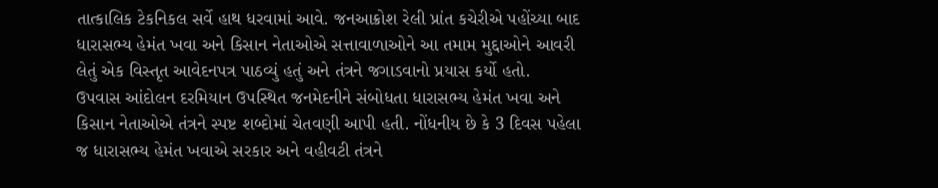તાત્કાલિક ટેકનિકલ સર્વે હાથ ધરવામાં આવે. જનઆક્રોશ રેલી પ્રાંત કચેરીએ પહોંચ્યા બાદ ધારાસભ્ય હેમંત ખવા અને કિસાન નેતાઓએ સત્તાવાળાઓને આ તમામ મુદ્દાઓને આવરી લેતું એક વિસ્તૃત આવેદનપત્ર પાઠવ્યું હતું અને તંત્રને જગાડવાનો પ્રયાસ કર્યો હતો.
ઉપવાસ આંદોલન દરમિયાન ઉપસ્થિત જનમેદનીને સંબોધતા ધારાસભ્ય હેમંત ખવા અને કિસાન નેતાઓએ તંત્રને સ્પષ્ટ શબ્દોમાં ચેતવણી આપી હતી. નોંધનીય છે કે 3 દિવસ પહેલા જ ધારાસભ્ય હેમંત ખવાએ સરકાર અને વહીવટી તંત્રને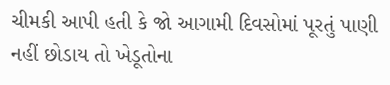ચીમકી આપી હતી કે જો આગામી દિવસોમાં પૂરતું પાણી નહીં છોડાય તો ખેડૂતોના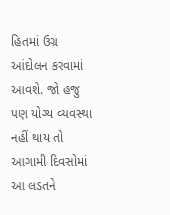હિતમાં ઉગ્ર આંદોલન કરવામાં આવશે. જો હજુ પણ યોગ્ય વ્યવસ્થા નહીં થાય તો આગામી દિવસોમાં આ લડતને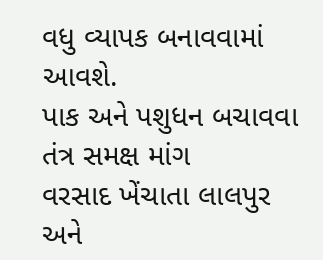વધુ વ્યાપક બનાવવામાં આવશે.
પાક અને પશુધન બચાવવા તંત્ર સમક્ષ માંગ
વરસાદ ખેંચાતા લાલપુર અને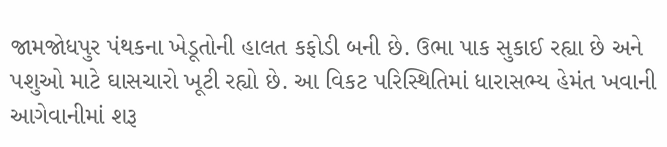જામજોધપુર પંથકના ખેડૂતોની હાલત કફોડી બની છે. ઉભા પાક સુકાઈ રહ્યા છે અને પશુઓ માટે ઘાસચારો ખૂટી રહ્યો છે. આ વિકટ પરિસ્થિતિમાં ધારાસભ્ય હેમંત ખવાની આગેવાનીમાં શરૂ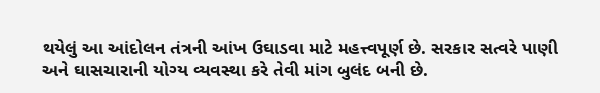થયેલું આ આંદોલન તંત્રની આંખ ઉઘાડવા માટે મહત્ત્વપૂર્ણ છે. સરકાર સત્વરે પાણી અને ઘાસચારાની યોગ્ય વ્યવસ્થા કરે તેવી માંગ બુલંદ બની છે.